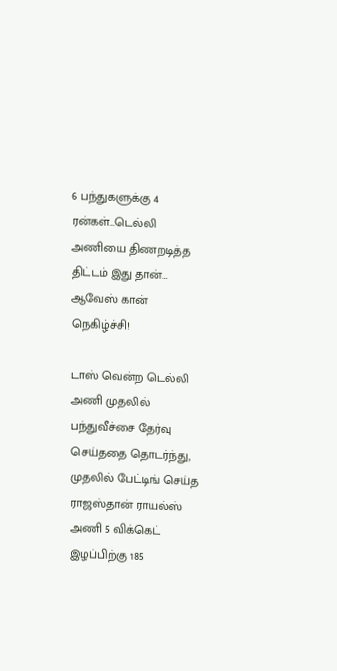6 பந்துகளுக்கு 4 ரன்கள்…டெல்லி அணியை திணறடித்த திட்டம் இது தான்… ஆவேஸ் கான் நெகிழ்ச்சி!

டாஸ் வென்ற டெல்லி அணி முதலில் பந்துவீச்சை தேர்வு செய்ததை தொடர்ந்து, முதலில் பேட்டிங் செய்த ராஜஸ்தான் ராயல்ஸ் அணி 5 விக்கெட் இழப்பிற்கு 185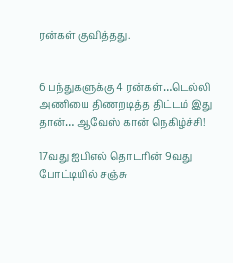ரன்கள் குவித்தது.


6 பந்துகளுக்கு 4 ரன்கள்…டெல்லி அணியை திணறடித்த திட்டம் இது தான்… ஆவேஸ் கான் நெகிழ்ச்சி!

17வது ஐபிஎல் தொடரின் 9வது போட்டியில் சஞ்சு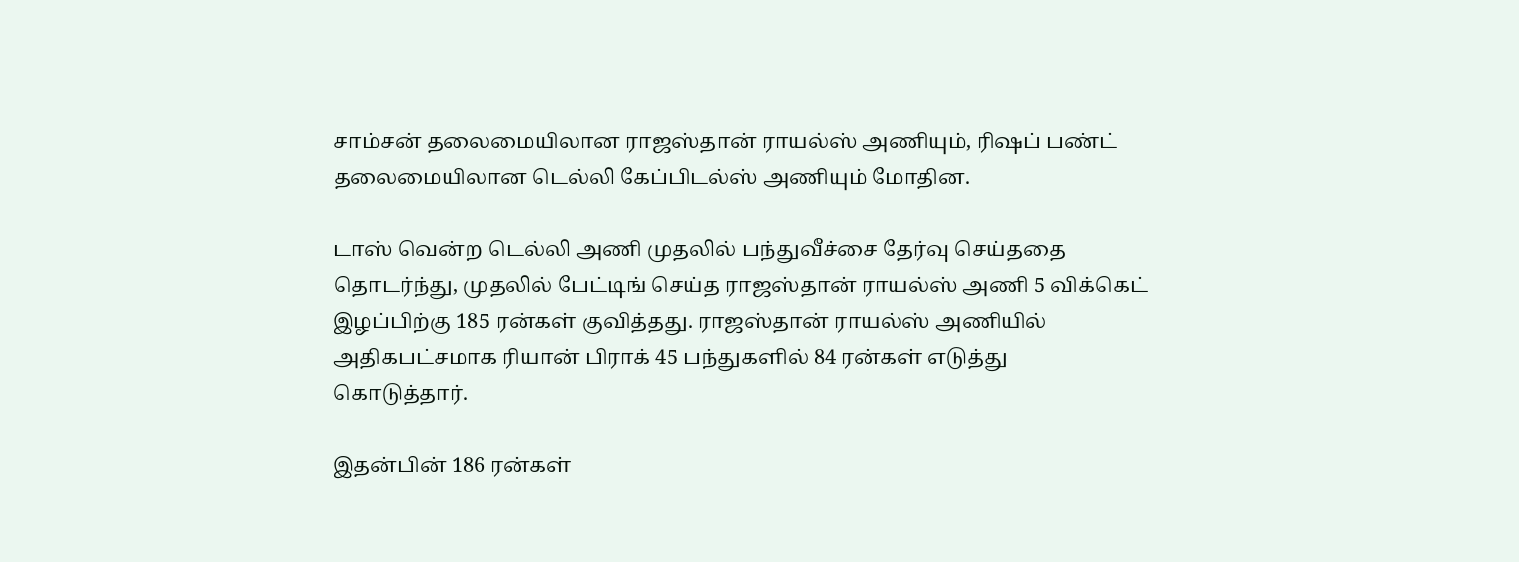சாம்சன் தலைமையிலான ராஜஸ்தான் ராயல்ஸ் அணியும், ரிஷப் பண்ட் தலைமையிலான டெல்லி கேப்பிடல்ஸ் அணியும் மோதின.

டாஸ் வென்ற டெல்லி அணி முதலில் பந்துவீச்சை தேர்வு செய்ததை தொடர்ந்து, முதலில் பேட்டிங் செய்த ராஜஸ்தான் ராயல்ஸ் அணி 5 விக்கெட் இழப்பிற்கு 185 ரன்கள் குவித்தது. ராஜஸ்தான் ராயல்ஸ் அணியில் அதிகபட்சமாக ரியான் பிராக் 45 பந்துகளில் 84 ரன்கள் எடுத்து கொடுத்தார்.

இதன்பின் 186 ரன்கள்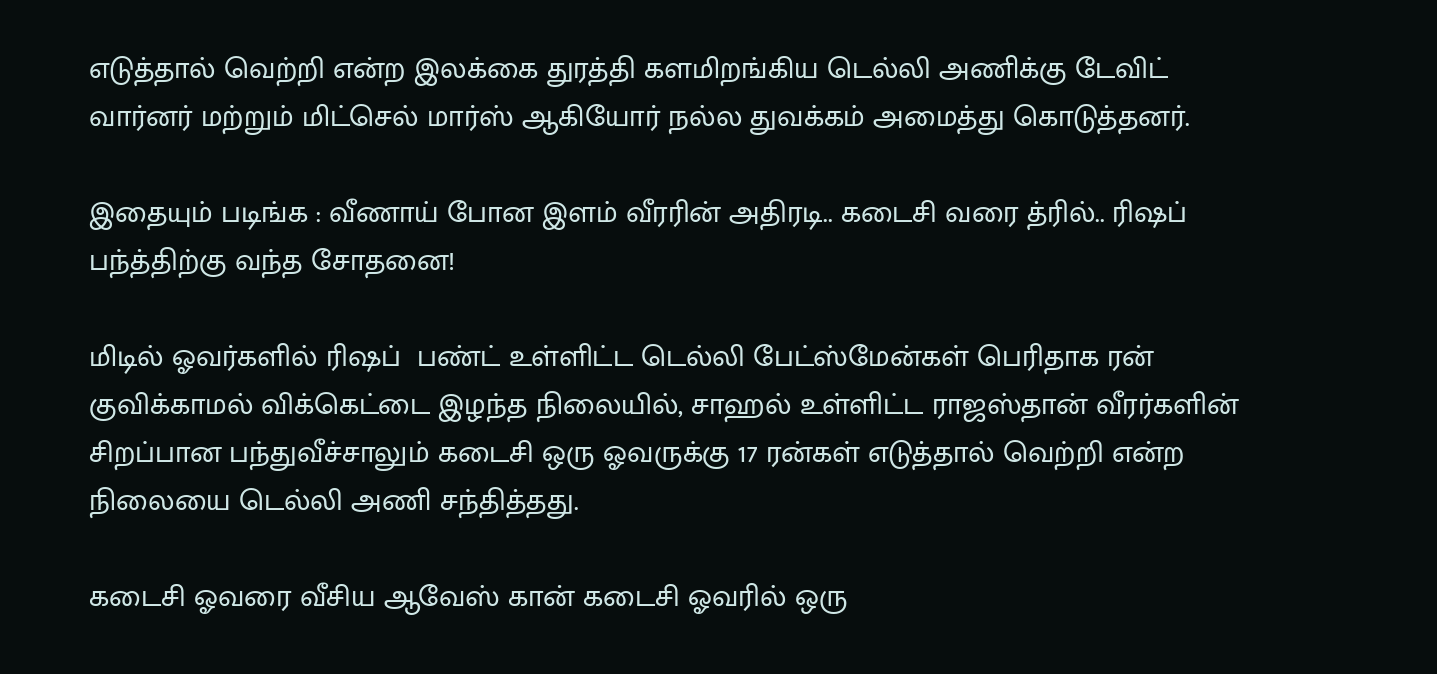எடுத்தால் வெற்றி என்ற இலக்கை துரத்தி களமிறங்கிய டெல்லி அணிக்கு டேவிட் வார்னர் மற்றும் மிட்செல் மார்ஸ் ஆகியோர் நல்ல துவக்கம் அமைத்து கொடுத்தனர்.

இதையும் படிங்க : வீணாய் போன இளம் வீரரின் அதிரடி.. கடைசி வரை த்ரில்.. ரிஷப் பந்த்திற்கு வந்த சோதனை!

மிடில் ஓவர்களில் ரிஷப்  பண்ட் உள்ளிட்ட டெல்லி பேட்ஸ்மேன்கள் பெரிதாக ரன் குவிக்காமல் விக்கெட்டை இழந்த நிலையில், சாஹல் உள்ளிட்ட ராஜஸ்தான் வீரர்களின் சிறப்பான பந்துவீச்சாலும் கடைசி ஒரு ஓவருக்கு 17 ரன்கள் எடுத்தால் வெற்றி என்ற நிலையை டெல்லி அணி சந்தித்தது.

கடைசி ஓவரை வீசிய ஆவேஸ் கான் கடைசி ஓவரில் ஒரு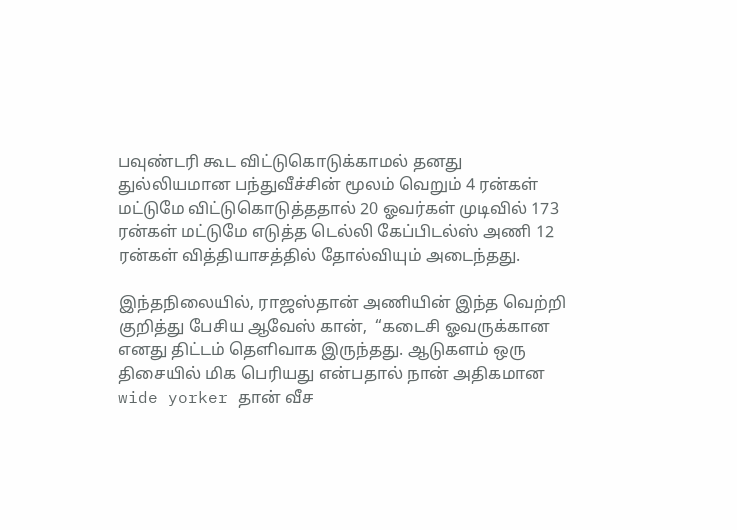பவுண்டரி கூட விட்டுகொடுக்காமல் தனது துல்லியமான பந்துவீச்சின் மூலம் வெறும் 4 ரன்கள் மட்டுமே விட்டுகொடுத்ததால் 20 ஓவர்கள் முடிவில் 173 ரன்கள் மட்டுமே எடுத்த டெல்லி கேப்பிடல்ஸ் அணி 12 ரன்கள் வித்தியாசத்தில் தோல்வியும் அடைந்தது.

இந்தநிலையில், ராஜஸ்தான் அணியின் இந்த வெற்றி குறித்து பேசிய ஆவேஸ் கான்,  “கடைசி ஓவருக்கான எனது திட்டம் தெளிவாக இருந்தது. ஆடுகளம் ஒரு திசையில் மிக பெரியது என்பதால் நான் அதிகமான wide yorker தான் வீச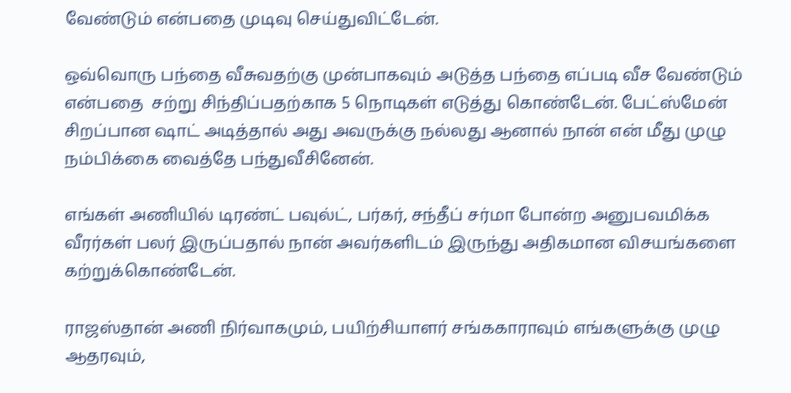வேண்டும் என்பதை முடிவு செய்துவிட்டேன்.

ஒவ்வொரு பந்தை வீசுவதற்கு முன்பாகவும் அடுத்த பந்தை எப்படி வீச வேண்டும் என்பதை  சற்று சிந்திப்பதற்காக 5 நொடிகள் எடுத்து கொண்டேன். பேட்ஸ்மேன் சிறப்பான ஷாட் அடித்தால் அது அவருக்கு நல்லது ஆனால் நான் என் மீது முழு நம்பிக்கை வைத்தே பந்துவீசினேன்.

எங்கள் அணியில் டிரண்ட் பவுல்ட், பர்கர், சந்தீப் சர்மா போன்ற அனுபவமிக்க வீரர்கள் பலர் இருப்பதால் நான் அவர்களிடம் இருந்து அதிகமான விசயங்களை கற்றுக்கொண்டேன்.

ராஜஸ்தான் அணி நிர்வாகமும், பயிற்சியாளர் சங்ககாராவும் எங்களுக்கு முழு ஆதரவும்,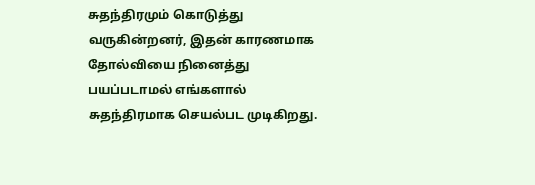சுதந்திரமும் கொடுத்து வருகின்றனர், இதன் காரணமாக தோல்வியை நினைத்து பயப்படாமல் எங்களால் சுதந்திரமாக செயல்பட முடிகிறது.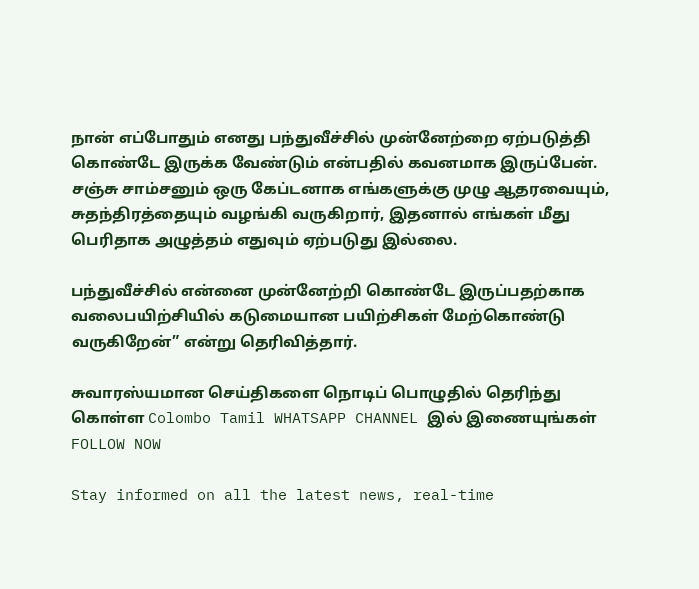நான் எப்போதும் எனது பந்துவீச்சில் முன்னேற்றை ஏற்படுத்தி கொண்டே இருக்க வேண்டும் என்பதில் கவனமாக இருப்பேன். சஞ்சு சாம்சனும் ஒரு கேப்டனாக எங்களுக்கு முழு ஆதரவையும், சுதந்திரத்தையும் வழங்கி வருகிறார், இதனால் எங்கள் மீது பெரிதாக அழுத்தம் எதுவும் ஏற்படுது இல்லை.

பந்துவீச்சில் என்னை முன்னேற்றி கொண்டே இருப்பதற்காக வலைபயிற்சியில் கடுமையான பயிற்சிகள் மேற்கொண்டு வருகிறேன்” என்று தெரிவித்தார்.

சுவாரஸ்யமான செய்திகளை நொடிப் பொழுதில் தெரிந்து கொள்ள Colombo Tamil WHATSAPP CHANNEL இல் இணையுங்கள் FOLLOW NOW

Stay informed on all the latest news, real-time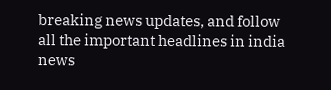breaking news updates, and follow all the important headlines in india news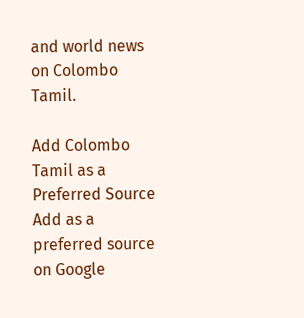and world news on Colombo Tamil.

Add Colombo Tamil as a Preferred Source Add as a preferred source on Google